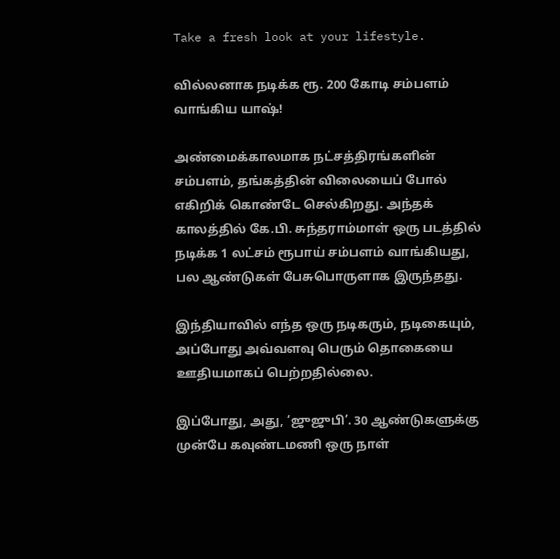Take a fresh look at your lifestyle.

வில்லனாக நடிக்க ரூ. 200 கோடி சம்பளம் வாங்கிய யாஷ்!

அண்மைக்காலமாக நட்சத்திரங்களின் சம்பளம், தங்கத்தின் விலையைப் போல் எகிறிக் கொண்டே செல்கிறது. அந்தக் காலத்தில் கே.பி. சுந்தராம்மாள் ஒரு படத்தில் நடிக்க 1 லட்சம் ரூபாய் சம்பளம் வாங்கியது, பல ஆண்டுகள் பேசுபொருளாக இருந்தது.

இந்தியாவில் எந்த ஒரு நடிகரும், நடிகையும், அப்போது அவ்வளவு பெரும் தொகையை ஊதியமாகப் பெற்றதில்லை.

இப்போது, அது, ‘ஜுஜுபி’. 30 ஆண்டுகளுக்கு முன்பே கவுண்டமணி ஒரு நாள்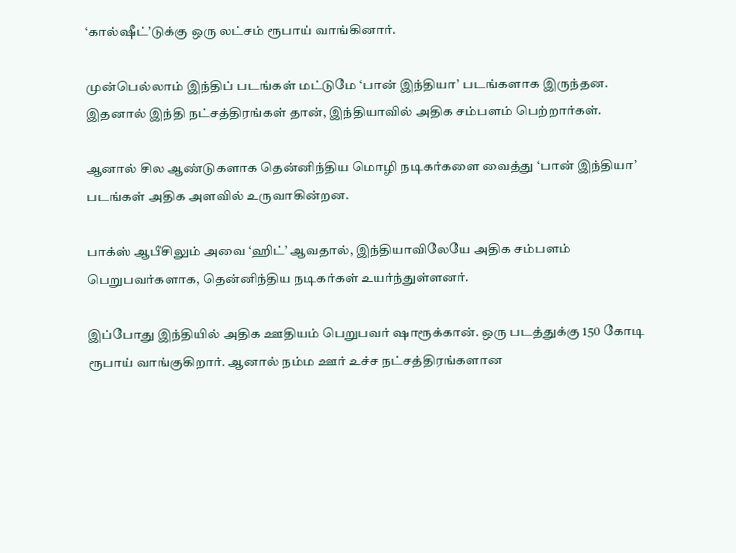‘கால்ஷீட்’டுக்கு ஒரு லட்சம் ரூபாய் வாங்கினார்.

முன்பெல்லாம் இந்திப் படங்கள் மட்டுமே ‘பான் இந்தியா’ படங்களாக இருந்தன. இதனால் இந்தி நட்சத்திரங்கள் தான், இந்தியாவில் அதிக சம்பளம் பெற்றார்கள்.

ஆனால் சில ஆண்டுகளாக தென்னிந்திய மொழி நடிகர்களை வைத்து ‘பான் இந்தியா’ படங்கள் அதிக அளவில் உருவாகின்றன.

பாக்ஸ் ஆபீசிலும் அவை ‘ஹிட்’ ஆவதால், இந்தியாவிலேயே அதிக சம்பளம் பெறுபவர்களாக, தென்னிந்திய நடிகர்கள் உயர்ந்துள்ளனர்.

இப்போது இந்தியில் அதிக ஊதியம் பெறுபவர் ஷாரூக்கான். ஒரு படத்துக்கு 150 கோடி ரூபாய் வாங்குகிறார். ஆனால் நம்ம ஊர் உச்ச நட்சத்திரங்களான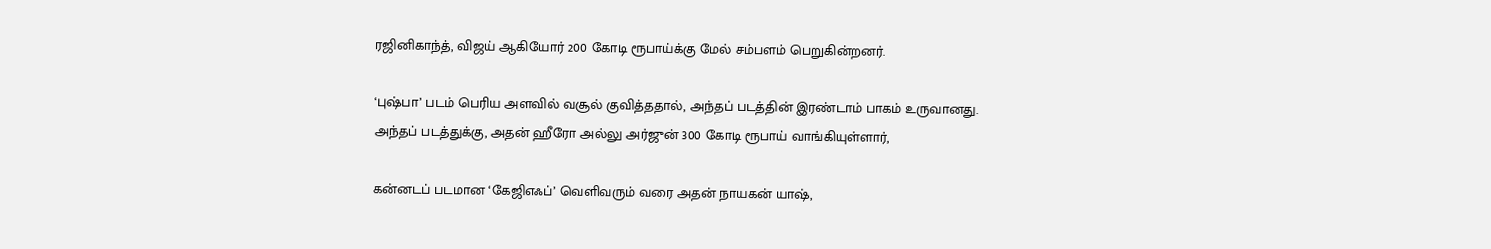ரஜினிகாந்த், விஜய் ஆகியோர் 200 கோடி ரூபாய்க்கு மேல் சம்பளம் பெறுகின்றனர்.

‘புஷ்பா’ படம் பெரிய அளவில் வசூல் குவித்ததால், அந்தப் படத்தின் இரண்டாம் பாகம் உருவானது. அந்தப் படத்துக்கு, அதன் ஹீரோ அல்லு அர்ஜுன் 300 கோடி ரூபாய் வாங்கியுள்ளார்,

கன்னடப் படமான ‘கேஜிஎஃப்’ வெளிவரும் வரை அதன் நாயகன் யாஷ்,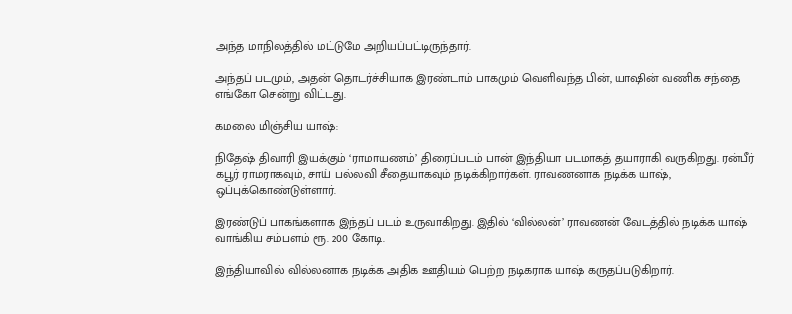அந்த மாநிலத்தில் மட்டுமே அறியப்பட்டிருந்தார்.

அந்தப் படமும், அதன் தொடர்ச்சியாக இரண்டாம் பாகமும் வெளிவந்த பின், யாஷின் வணிக சந்தை எங்கோ சென்று விட்டது.

கமலை மிஞ்சிய யாஷ்:

நிதேஷ் திவாரி இயக்கும் ‘ராமாயணம்’ திரைப்படம் பான் இந்தியா படமாகத் தயாராகி வருகிறது. ரன்பீர் கபூர் ராமராகவும், சாய் பல்லவி சீதையாகவும் நடிக்கிறார்கள். ராவணனாக நடிக்க யாஷ், ஒப்புக்கொண்டுள்ளார்.

இரண்டுப் பாகங்களாக இந்தப் படம் உருவாகிறது. இதில் ‘வில்லன்’ ராவணன் வேடத்தில் நடிக்க யாஷ் வாங்கிய சம்பளம் ரூ. 200 கோடி.

இந்தியாவில் வில்லனாக நடிக்க அதிக ஊதியம் பெற்ற நடிகராக யாஷ் கருதப்படுகிறார்.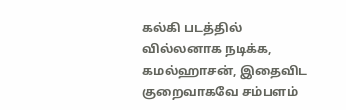கல்கி படத்தில் வில்லனாக நடிக்க, கமல்ஹாசன், இதைவிட குறைவாகவே சம்பளம்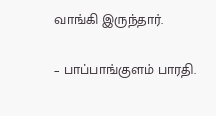வாங்கி இருந்தார்.

– பாப்பாங்குளம் பாரதி.